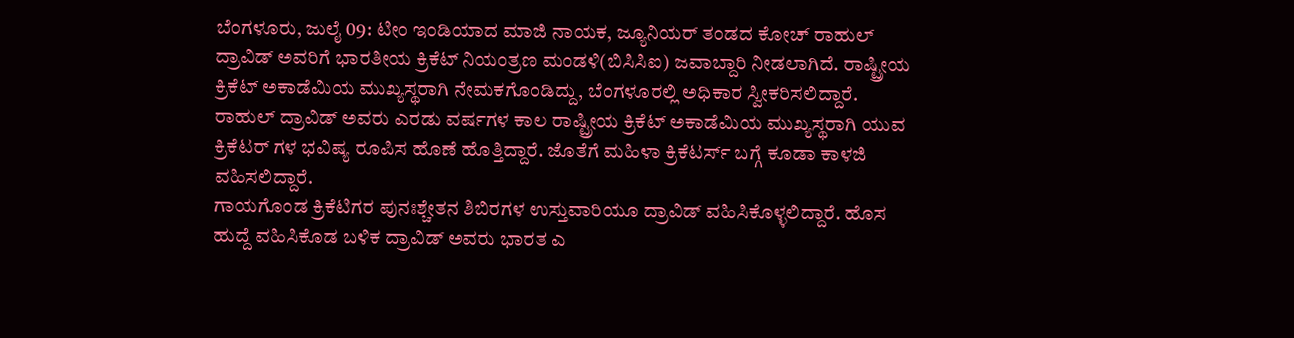ಬೆಂಗಳೂರು, ಜುಲೈ 09: ಟೀಂ ಇಂಡಿಯಾದ ಮಾಜಿ ನಾಯಕ, ಜ್ಯೂನಿಯರ್ ತಂಡದ ಕೋಚ್ ರಾಹುಲ್ ದ್ರಾವಿಡ್ ಅವರಿಗೆ ಭಾರತೀಯ ಕ್ರಿಕೆಟ್ ನಿಯಂತ್ರಣ ಮಂಡಳಿ(ಬಿಸಿಸಿಐ) ಜವಾಬ್ದಾರಿ ನೀಡಲಾಗಿದೆ. ರಾಷ್ಟ್ರೀಯ ಕ್ರಿಕೆಟ್ ಅಕಾಡೆಮಿಯ ಮುಖ್ಯಸ್ಥರಾಗಿ ನೇಮಕಗೊಂಡಿದ್ದು, ಬೆಂಗಳೂರಲ್ಲಿ ಅಧಿಕಾರ ಸ್ವೀಕರಿಸಲಿದ್ದಾರೆ.
ರಾಹುಲ್ ದ್ರಾವಿಡ್ ಅವರು ಎರಡು ವರ್ಷಗಳ ಕಾಲ ರಾಷ್ಟ್ರೀಯ ಕ್ರಿಕೆಟ್ ಅಕಾಡೆಮಿಯ ಮುಖ್ಯಸ್ಥರಾಗಿ ಯುವ ಕ್ರಿಕೆಟರ್ ಗಳ ಭವಿಷ್ಯ ರೂಪಿಸ ಹೊಣೆ ಹೊತ್ತಿದ್ದಾರೆ. ಜೊತೆಗೆ ಮಹಿಳಾ ಕ್ರಿಕೆಟರ್ಸ್ ಬಗ್ಗೆ ಕೂಡಾ ಕಾಳಜಿ ವಹಿಸಲಿದ್ದಾರೆ.
ಗಾಯಗೊಂಡ ಕ್ರಿಕೆಟಿಗರ ಪುನಃಶ್ಚೇತನ ಶಿಬಿರಗಳ ಉಸ್ತುವಾರಿಯೂ ದ್ರಾವಿಡ್ ವಹಿಸಿಕೊಳ್ಳಲಿದ್ದಾರೆ. ಹೊಸ ಹುದ್ದೆ ವಹಿಸಿಕೊಡ ಬಳಿಕ ದ್ರಾವಿಡ್ ಅವರು ಭಾರತ ಎ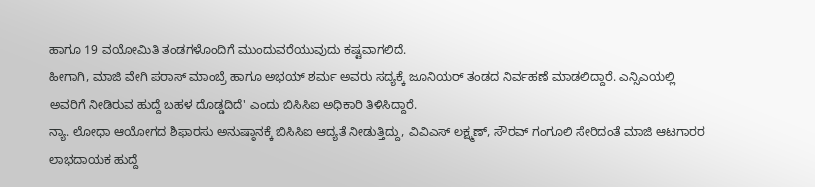ಹಾಗೂ 19 ವಯೋಮಿತಿ ತಂಡಗಳೊಂದಿಗೆ ಮುಂದುವರೆಯುವುದು ಕಷ್ಟವಾಗಲಿದೆ.
ಹೀಗಾಗಿ, ಮಾಜಿ ವೇಗಿ ಪರಾಸ್ ಮಾಂಬ್ರೆ ಹಾಗೂ ಅಭಯ್ ಶರ್ಮ ಅವರು ಸದ್ಯಕ್ಕೆ ಜೂನಿಯರ್ ತಂಡದ ನಿರ್ವಹಣೆ ಮಾಡಲಿದ್ದಾರೆ. ಎನ್ಸಿಎಯಲ್ಲಿ ಅವರಿಗೆ ನೀಡಿರುವ ಹುದ್ದೆ ಬಹಳ ದೊಡ್ಡದಿದೆ' ಎಂದು ಬಿಸಿಸಿಐ ಅಧಿಕಾರಿ ತಿಳಿಸಿದ್ದಾರೆ.
ನ್ಯಾ. ಲೋಧಾ ಆಯೋಗದ ಶಿಫಾರಸು ಅನುಷ್ಠಾನಕ್ಕೆ ಬಿಸಿಸಿಐ ಆದ್ಯತೆ ನೀಡುತ್ತಿದ್ದು, ವಿವಿಎಸ್ ಲಕ್ಷ್ಮಣ್, ಸೌರವ್ ಗಂಗೂಲಿ ಸೇರಿದಂತೆ ಮಾಜಿ ಆಟಗಾರರ ಲಾಭದಾಯಕ ಹುದ್ದೆ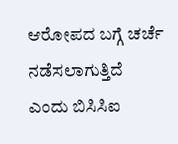ಆರೋಪದ ಬಗ್ಗೆ ಚರ್ಚೆ ನಡೆಸಲಾಗುತ್ತಿದೆ ಎಂದು ಬಿಸಿಸಿಐ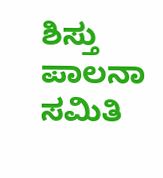ಶಿಸ್ತು ಪಾಲನಾ ಸಮಿತಿ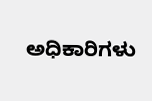ಅಧಿಕಾರಿಗಳು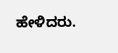ಹೇಳಿದರು.